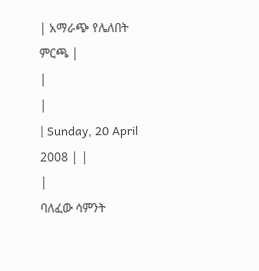| አማራጭ የሌለበት ምርጫ |
|
|
| Sunday, 20 April 2008 | |
|
ባለፈው ሳምንት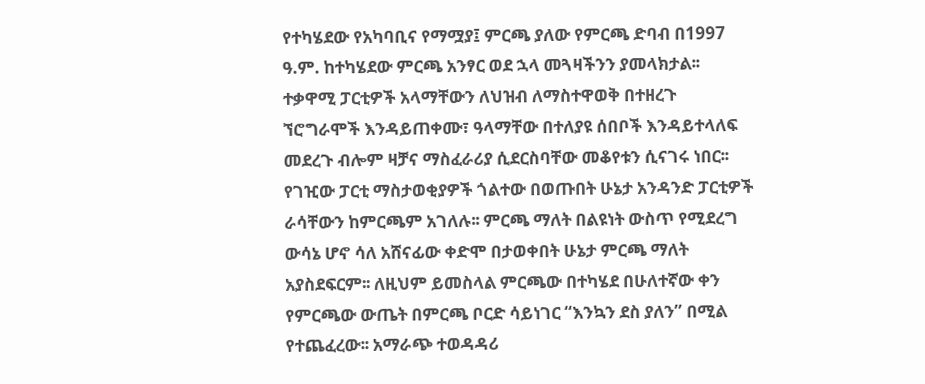የተካሄደው የአካባቢና የማሟያ፤ ምርጫ ያለው የምርጫ ድባብ በ1997 ዓ.ም. ከተካሄደው ምርጫ አንፃር ወደ ኋላ መጓዛችንን ያመላክታል፡፡ ተቃዋሚ ፓርቲዎች አላማቸውን ለህዝብ ለማስተዋወቅ በተዘረጉ ኘሮግራሞች እንዳይጠቀሙ፣ ዓላማቸው በተለያዩ ሰበቦች እንዳይተላለፍ መደረጉ ብሎም ዛቻና ማስፈራሪያ ሲደርስባቸው መቆየቱን ሲናገሩ ነበር፡፡
የገዢው ፓርቲ ማስታወቂያዎች ጎልተው በወጡበት ሁኔታ አንዳንድ ፓርቲዎች ራሳቸውን ከምርጫም አገለሉ፡፡ ምርጫ ማለት በልዩነት ውስጥ የሚደረግ ውሳኔ ሆኖ ሳለ አሸናፊው ቀድሞ በታወቀበት ሁኔታ ምርጫ ማለት አያስደፍርም፡፡ ለዚህም ይመስላል ምርጫው በተካሄደ በሁለተኛው ቀን የምርጫው ውጤት በምርጫ ቦርድ ሳይነገር “እንኳን ደስ ያለን” በሚል የተጨፈረው፡፡ አማራጭ ተወዳዳሪ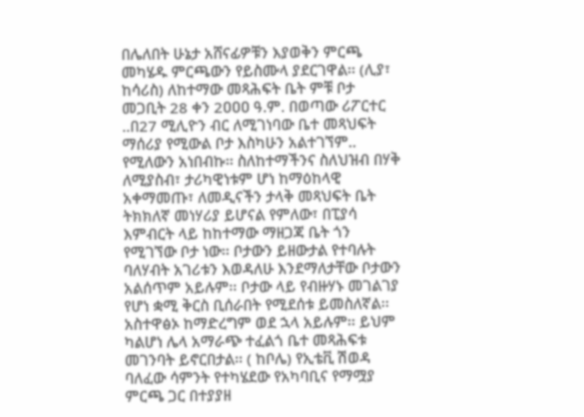በሌለበት ሁኔታ አሸናፊዎቹን እያወቅን ምርጫ መካሄዱ ምርጫውን የይስሙላ ያደርገዋል፡፡ (ሊያ፣ ከሳሪስ) ለከተማው መጻሕፍት ቤት ምቹ ቦታ መጋቢት 28 ቀን 2ዐዐዐ ዓ.ም. በወጣው ሪፖርተር ..በ27 ሚሊዮን ብር ለሚገነባው ቤተ መጻህፍት ማሰሪያ የሚውል ቦታ እስካሁን አልተገኘም.. የሚለውን አነበብኩ፡፡ ስለከተማችንና ስለህዝብ በሃቅ ለሚያስብ፣ ታሪካዊነቱም ሆነ ከማዕከላዊ አቀማመጡ፣ ለመዲናችን ታላቅ መጻህፍት ቤት ትክክለኛ መነሃሪያ ይሆናል የምለው፣ በፒያሳ እምብርት ላይ ከከተማው ማዘጋጃ ቤት ጎን የሚገኘው ቦታ ነው፡፡ ቦታውን ይዘውታል የተባሉት ባለሃብት አገሪቱን እወዳለሁ እንደማለታቸው ቦታውን አልሰጥም አይሉም፡፡ ቦታው ላይ የብዙሃኑ መገልገያ የሆነ ቋሚ ቅርስ ቢሰራበት የሚደሰቱ ይመስለኛል፡፡ አስተዋፅኦ ከማድረግም ወደ ኋላ አይሉም፡፡ ይህም ካልሆነ ሌላ አማራጭ ተፈልጎ ቤተ መጻሕፍቱ መገንባት ይኖርበታል፡፡ ( ከቦሌ) የኢቴቪ ሽወዳ ባለፈው ሳምንት የተካሄደው የአካባቢና የማሟያ ምርጫ ጋር በተያያዘ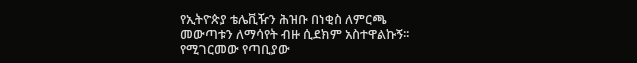የኢትዮጵያ ቴሌቪዥን ሕዝቡ በነቂስ ለምርጫ መውጣቱን ለማሳየት ብዙ ሲደክም አስተዋልኩኝ፡፡ የሚገርመው የጣቢያው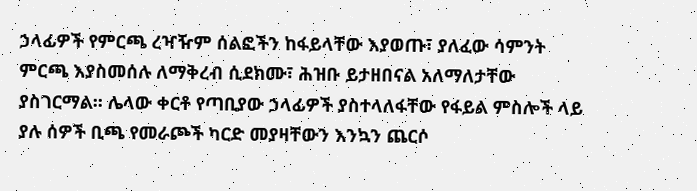ኃላፊዎች የምርጫ ረዣዥም ሰልፎችን ከፋይላቸው እያወጡ፣ ያለፈው ሳምንት ምርጫ እያስመሰሉ ለማቅረብ ሲደክሙ፣ ሕዝቡ ይታዘበናል አለማለታቸው ያስገርማል፡፡ ሌላው ቀርቶ የጣቢያው ኃላፊዎች ያስተላለፋቸው የፋይል ምስሎች ላይ ያሉ ሰዎች ቢጫ የመራጮች ካርድ መያዛቸውን እንኳን ጨርሶ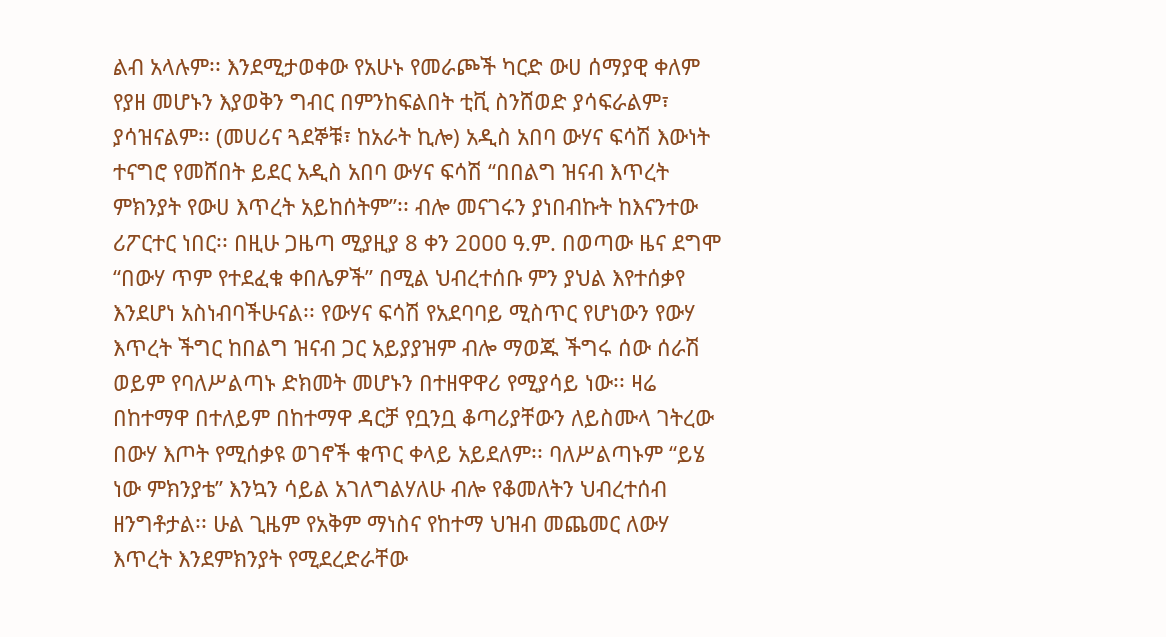ልብ አላሉም፡፡ እንደሚታወቀው የአሁኑ የመራጮች ካርድ ውሀ ሰማያዊ ቀለም የያዘ መሆኑን እያወቅን ግብር በምንከፍልበት ቲቪ ስንሸወድ ያሳፍራልም፣ ያሳዝናልም፡፡ (መሀሪና ጓደኞቹ፣ ከአራት ኪሎ) አዲስ አበባ ውሃና ፍሳሽ እውነት ተናግሮ የመሸበት ይደር አዲስ አበባ ውሃና ፍሳሽ “በበልግ ዝናብ እጥረት ምክንያት የውሀ እጥረት አይከሰትም”፡፡ ብሎ መናገሩን ያነበብኩት ከእናንተው ሪፖርተር ነበር፡፡ በዚሁ ጋዜጣ ሚያዚያ 8 ቀን 2ዐዐዐ ዓ.ም. በወጣው ዜና ደግሞ “በውሃ ጥም የተደፈቁ ቀበሌዎች” በሚል ህብረተሰቡ ምን ያህል እየተሰቃየ እንደሆነ አስነብባችሁናል፡፡ የውሃና ፍሳሽ የአደባባይ ሚስጥር የሆነውን የውሃ እጥረት ችግር ከበልግ ዝናብ ጋር አይያያዝም ብሎ ማወጁ ችግሩ ሰው ሰራሽ ወይም የባለሥልጣኑ ድክመት መሆኑን በተዘዋዋሪ የሚያሳይ ነው፡፡ ዛሬ በከተማዋ በተለይም በከተማዋ ዳርቻ የቧንቧ ቆጣሪያቸውን ለይስሙላ ገትረው በውሃ እጦት የሚሰቃዩ ወገኖች ቁጥር ቀላይ አይደለም፡፡ ባለሥልጣኑም “ይሄ ነው ምክንያቴ” እንኳን ሳይል አገለግልሃለሁ ብሎ የቆመለትን ህብረተሰብ ዘንግቶታል፡፡ ሁል ጊዜም የአቅም ማነስና የከተማ ህዝብ መጨመር ለውሃ እጥረት እንደምክንያት የሚደረድራቸው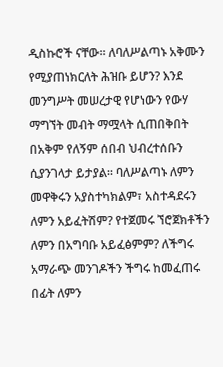ዲስኩሮች ናቸው፡፡ ለባለሥልጣኑ አቅሙን የሚያጠነክርለት ሕዝቡ ይሆን? እንደ መንግሥት መሠረታዊ የሆነውን የውሃ ማግኘት መብት ማሟላት ሲጠበቅበት በአቅም የለኝም ሰበብ ህብረተሰቡን ሲያንገላታ ይታያል፡፡ ባለሥልጣኑ ለምን መዋቅሩን አያስተካክልም፣ አስተዳደሩን ለምን አይፈትሽም? የተጀመሩ ኘሮጀክቶችን ለምን በአግባቡ አይፈፅምም? ለችግሩ አማራጭ መንገዶችን ችግሩ ከመፈጠሩ በፊት ለምን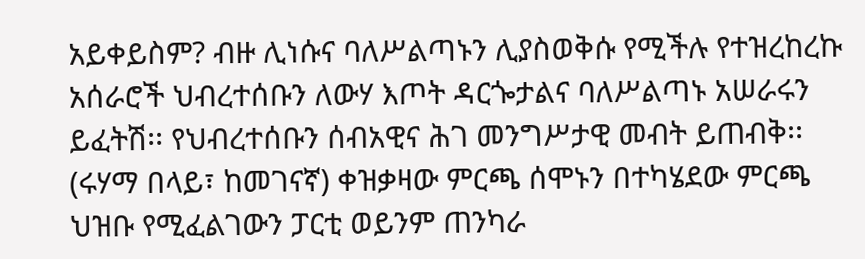አይቀይስም? ብዙ ሊነሱና ባለሥልጣኑን ሊያስወቅሱ የሚችሉ የተዝረከረኩ አሰራሮች ህብረተሰቡን ለውሃ እጦት ዳርጐታልና ባለሥልጣኑ አሠራሩን ይፈትሽ፡፡ የህብረተሰቡን ሰብአዊና ሕገ መንግሥታዊ መብት ይጠብቅ፡፡ (ሩሃማ በላይ፣ ከመገናኛ) ቀዝቃዛው ምርጫ ሰሞኑን በተካሄደው ምርጫ ህዝቡ የሚፈልገውን ፓርቲ ወይንም ጠንካራ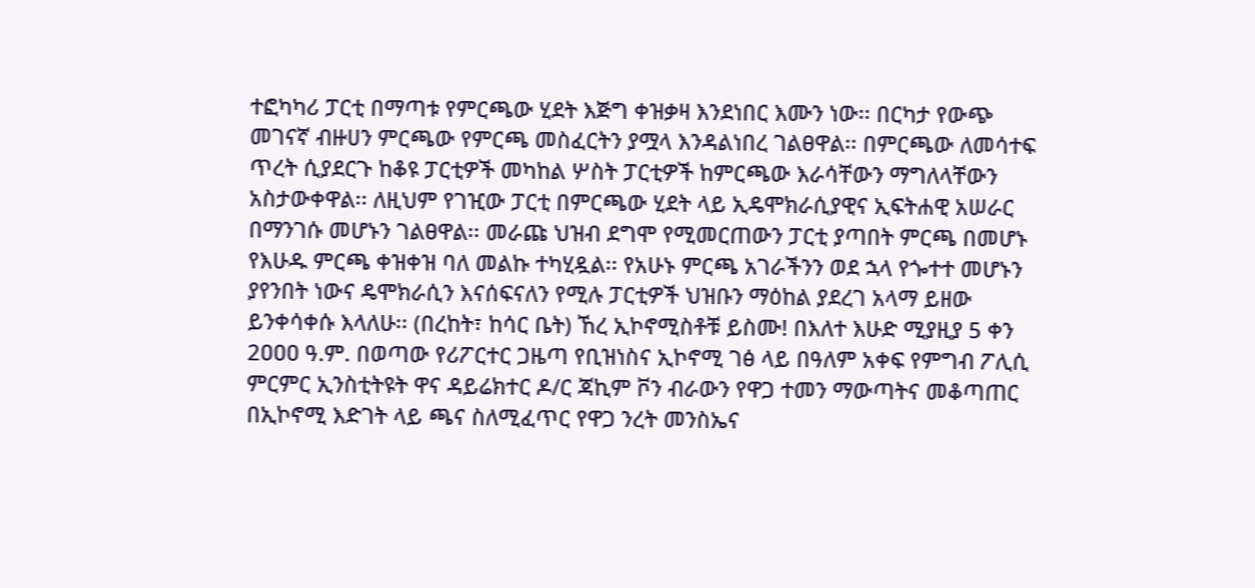ተፎካካሪ ፓርቲ በማጣቱ የምርጫው ሂደት እጅግ ቀዝቃዛ እንደነበር እሙን ነው፡፡ በርካታ የውጭ መገናኛ ብዙሀን ምርጫው የምርጫ መስፈርትን ያሟላ እንዳልነበረ ገልፀዋል፡፡ በምርጫው ለመሳተፍ ጥረት ሲያደርጉ ከቆዩ ፓርቲዎች መካከል ሦስት ፓርቲዎች ከምርጫው እራሳቸውን ማግለላቸውን አስታውቀዋል፡፡ ለዚህም የገዢው ፓርቲ በምርጫው ሂደት ላይ ኢዴሞክራሲያዊና ኢፍትሐዊ አሠራር በማንገሱ መሆኑን ገልፀዋል፡፡ መራጩ ህዝብ ደግሞ የሚመርጠውን ፓርቲ ያጣበት ምርጫ በመሆኑ የእሁዱ ምርጫ ቀዝቀዝ ባለ መልኩ ተካሂዷል፡፡ የአሁኑ ምርጫ አገራችንን ወደ ኋላ የጐተተ መሆኑን ያየንበት ነውና ዴሞክራሲን እናሰፍናለን የሚሉ ፓርቲዎች ህዝቡን ማዕከል ያደረገ አላማ ይዘው ይንቀሳቀሱ እላለሁ፡፡ (በረከት፣ ከሳር ቤት) ኸረ ኢኮኖሚስቶቹ ይስሙ! በእለተ እሁድ ሚያዚያ 5 ቀን 2ዐዐዐ ዓ.ም. በወጣው የሪፖርተር ጋዜጣ የቢዝነስና ኢኮኖሚ ገፅ ላይ በዓለም አቀፍ የምግብ ፖሊሲ ምርምር ኢንስቲትዩት ዋና ዳይሬክተር ዶ/ር ጃኪም ቮን ብራውን የዋጋ ተመን ማውጣትና መቆጣጠር በኢኮኖሚ እድገት ላይ ጫና ስለሚፈጥር የዋጋ ንረት መንስኤና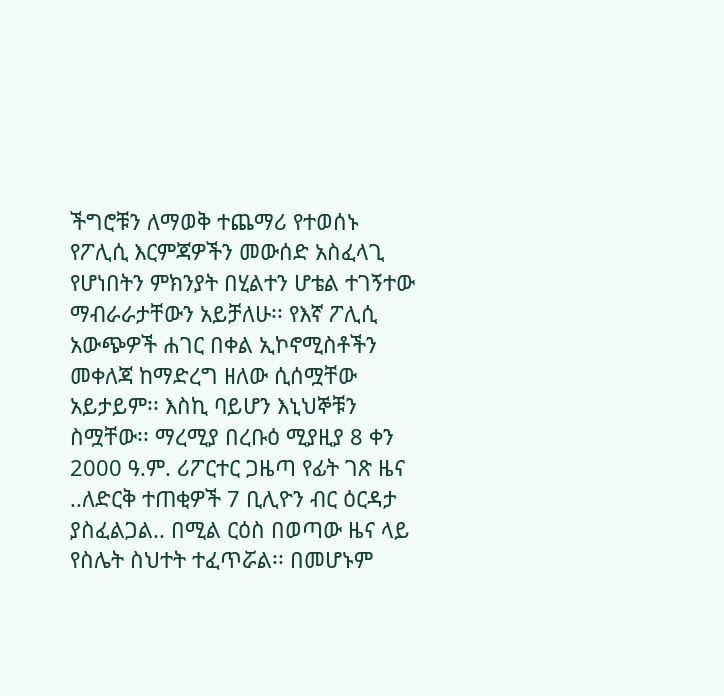ችግሮቹን ለማወቅ ተጨማሪ የተወሰኑ የፖሊሲ እርምጃዎችን መውሰድ አስፈላጊ የሆነበትን ምክንያት በሂልተን ሆቴል ተገኝተው ማብራራታቸውን አይቻለሁ፡፡ የእኛ ፖሊሲ አውጭዎች ሐገር በቀል ኢኮኖሚስቶችን መቀለጃ ከማድረግ ዘለው ሲሰሟቸው አይታይም፡፡ እስኪ ባይሆን እኒህኞቹን ስሟቸው፡፡ ማረሚያ በረቡዕ ሚያዚያ 8 ቀን 2000 ዓ.ም. ሪፖርተር ጋዜጣ የፊት ገጽ ዜና ..ለድርቅ ተጠቂዎች 7 ቢሊዮን ብር ዕርዳታ ያስፈልጋል.. በሚል ርዕስ በወጣው ዜና ላይ የስሌት ስህተት ተፈጥሯል፡፡ በመሆኑም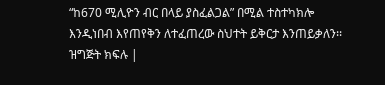“ከ670 ሚሊዮን ብር በላይ ያስፈልጋል” በሚል ተስተካክሎ እንዲነበብ እየጠየቅን ለተፈጠረው ስህተት ይቅርታ እንጠይቃለን፡፡ ዝግጅት ክፍሉ |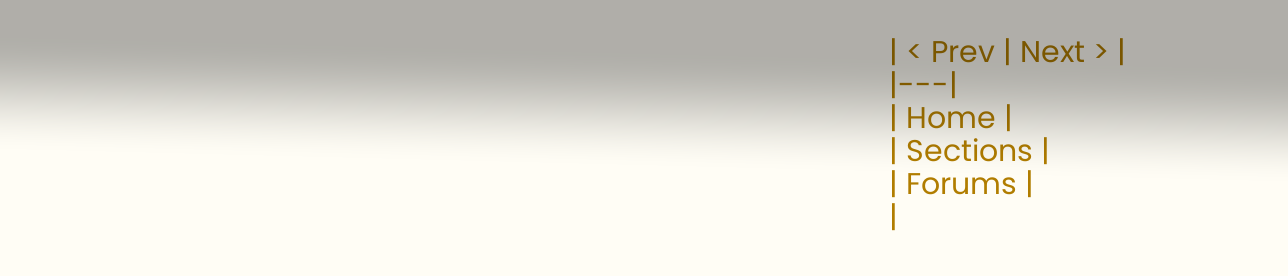| < Prev | Next > |
|---|
| Home |
| Sections |
| Forums |
|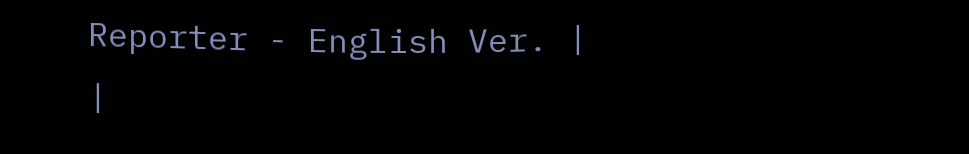Reporter - English Ver. |
|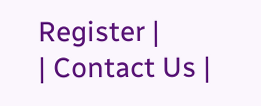Register |
| Contact Us |